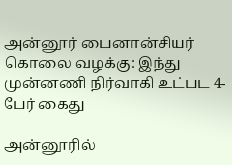அன்னூர் பைனான்சியர் கொலை வழக்கு: இந்து முன்னணி நிர்வாகி உட்பட 4-பேர் கைது

அன்னூரில்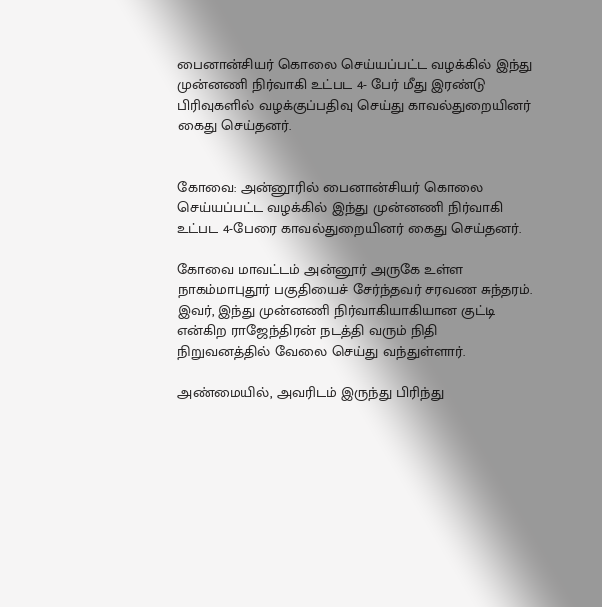பைனான்சியர் கொலை செய்யப்பட்ட வழக்கில் இந்து முன்னணி நிர்வாகி உட்பட 4- பேர் மீது இரண்டு பிரிவுகளில் வழக்குப்பதிவு செய்து காவல்துறையினர் கைது செய்தனர்.


கோவை: அன்னூரில் பைனான்சியர் கொலை செய்யப்பட்ட வழக்கில் இந்து முன்னணி நிர்வாகி உட்பட 4-பேரை காவல்துறையினர் கைது செய்தனர்.

கோவை மாவட்டம் அன்னூர் அருகே உள்ள நாகம்மாபுதூர் பகுதியைச் சேர்ந்தவர் சரவண சுந்தரம். இவர், இந்து முன்னணி நிர்வாகியாகியான குட்டி என்கிற ராஜேந்திரன் நடத்தி வரும் நிதி நிறுவனத்தில் வேலை செய்து வந்துள்ளார்.

அண்மையில், அவரிடம் இருந்து பிரிந்து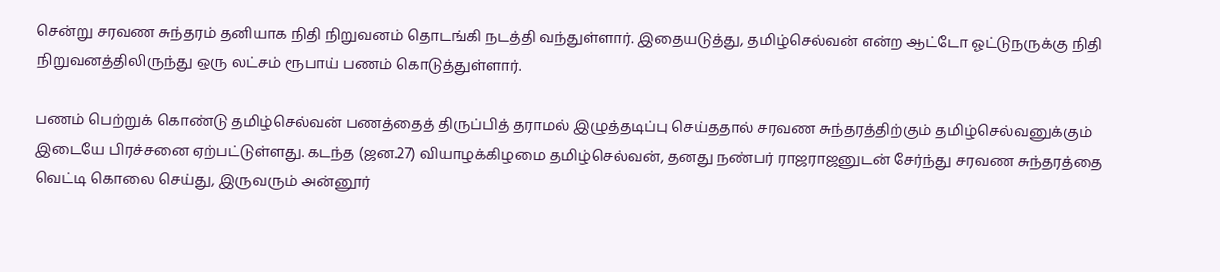சென்று சரவண சுந்தரம் தனியாக நிதி நிறுவனம் தொடங்கி நடத்தி வந்துள்ளார். இதையடுத்து, தமிழ்செல்வன் என்ற ஆட்டோ ஓட்டுநருக்கு நிதி நிறுவனத்திலிருந்து ஒரு லட்சம் ரூபாய் பணம் கொடுத்துள்ளார்.

பணம் பெற்றுக் கொண்டு தமிழ்செல்வன் பணத்தைத் திருப்பித் தராமல் இழுத்தடிப்பு செய்ததால் சரவண சுந்தரத்திற்கும் தமிழ்செல்வனுக்கும் இடையே பிரச்சனை ஏற்பட்டுள்ளது. கடந்த (ஜன.27) வியாழக்கிழமை தமிழ்செல்வன், தனது நண்பர் ராஜராஜனுடன் சேர்ந்து சரவண சுந்தரத்தை வெட்டி கொலை செய்து, இருவரும் அன்னூர்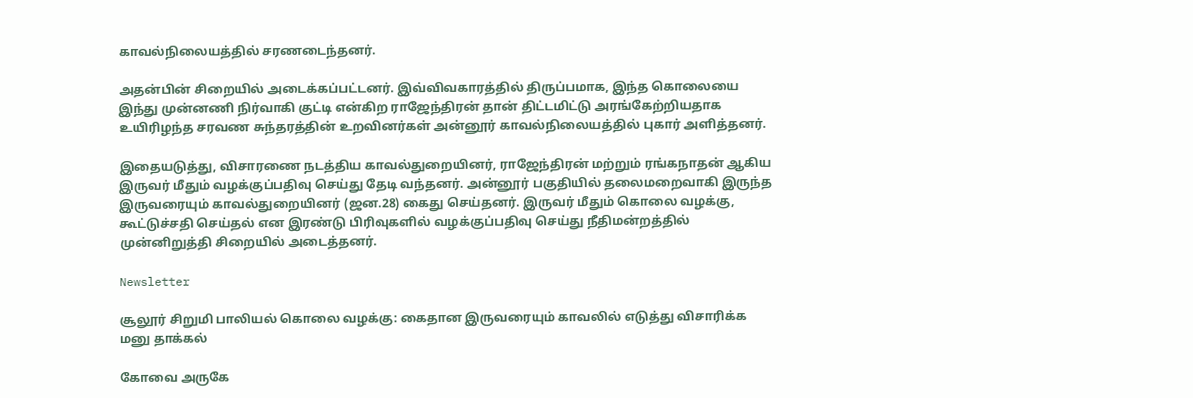காவல்நிலையத்தில் சரணடைந்தனர்.

அதன்பின் சிறையில் அடைக்கப்பட்டனர். இவ்விவகாரத்தில் திருப்பமாக, இந்த கொலையை இந்து முன்னணி நிர்வாகி குட்டி என்கிற ராஜேந்திரன் தான் திட்டமிட்டு அரங்கேற்றியதாக உயிரிழந்த சரவண சுந்தரத்தின் உறவினர்கள் அன்னூர் காவல்நிலையத்தில் புகார் அளித்தனர்.

இதையடுத்து, விசாரணை நடத்திய காவல்துறையினர், ராஜேந்திரன் மற்றும் ரங்கநாதன் ஆகிய இருவர் மீதும் வழக்குப்பதிவு செய்து தேடி வந்தனர். அன்னூர் பகுதியில் தலைமறைவாகி இருந்த இருவரையும் காவல்துறையினர் (ஜன.28) கைது செய்தனர். இருவர் மீதும் கொலை வழக்கு, கூட்டுச்சதி செய்தல் என இரண்டு பிரிவுகளில் வழக்குப்பதிவு செய்து நீதிமன்றத்தில் முன்னிறுத்தி சிறையில் அடைத்தனர்.

Newsletter

சூலூர் சிறுமி பாலியல் கொலை வழக்கு: கைதான இருவரையும் காவலில் எடுத்து விசாரிக்க மனு தாக்கல்

கோவை அருகே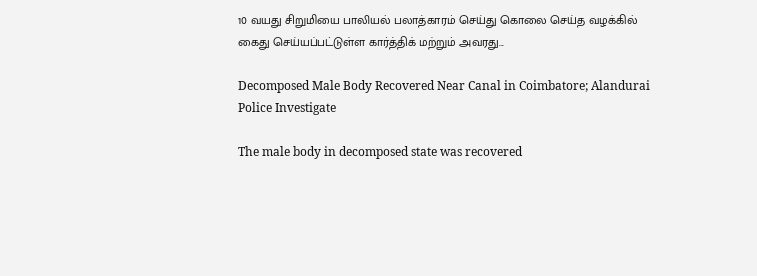10 வயது சிறுமியை பாலியல் பலாத்காரம் செய்து கொலை செய்த வழக்கில் கைது செய்யப்பட்டுள்ள கார்த்திக் மற்றும் அவரது...

Decomposed Male Body Recovered Near Canal in Coimbatore; Alandurai Police Investigate

The male body in decomposed state was recovered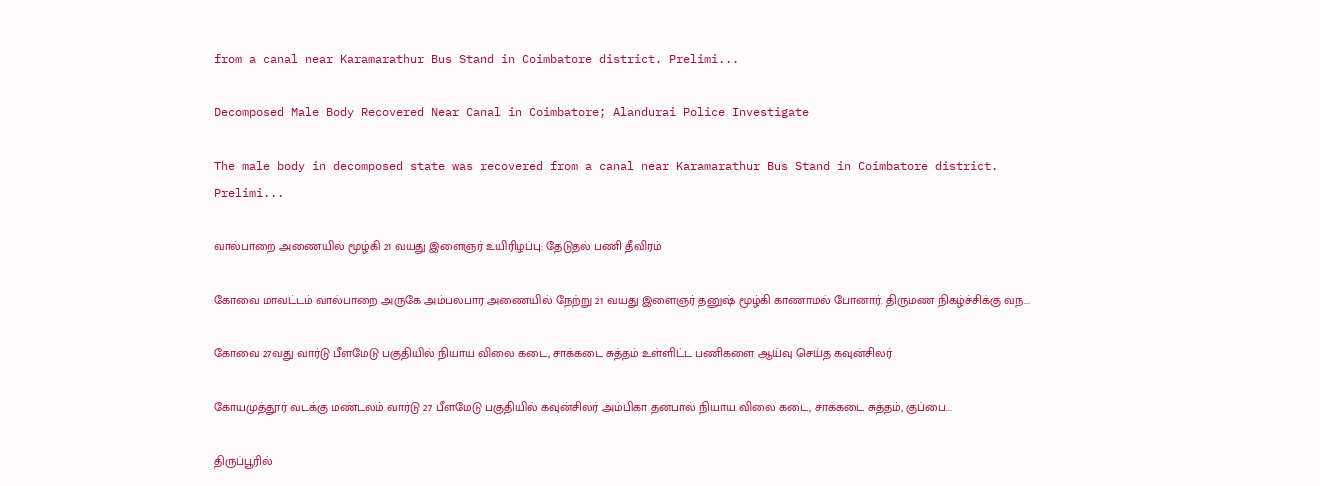from a canal near Karamarathur Bus Stand in Coimbatore district. Prelimi...

Decomposed Male Body Recovered Near Canal in Coimbatore; Alandurai Police Investigate

The male body in decomposed state was recovered from a canal near Karamarathur Bus Stand in Coimbatore district. Prelimi...

வால்பாறை அணையில் மூழ்கி 21 வயது இளைஞர் உயிரிழப்பு: தேடுதல் பணி தீவிரம்

கோவை மாவட்டம் வால்பாறை அருகே அம்பலபார அணையில் நேற்று 21 வயது இளைஞர் தனுஷ் மூழ்கி காணாமல் போனார். திருமண நிகழ்ச்சிக்கு வந...

கோவை 27வது வார்டு பீளமேடு பகுதியில் நியாய விலை கடை, சாக்கடை சுத்தம் உள்ளிட்ட பணிகளை ஆய்வு செய்த கவுன்சிலர்

கோயமுத்தூர் வடக்கு மண்டலம் வார்டு 27 பீளமேடு பகுதியில் கவுன்சிலர் அம்பிகா தனபால் நியாய விலை கடை, சாக்கடை சுத்தம், குப்பை...

திருப்பூரில்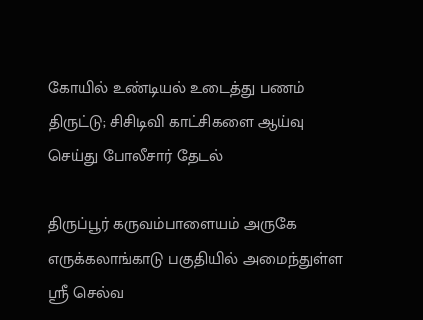கோயில் உண்டியல் உடைத்து பணம் திருட்டு; சிசிடிவி காட்சிகளை ஆய்வு செய்து போலீசார் தேடல்

திருப்பூர் கருவம்பாளையம் அருகே எருக்கலாங்காடு பகுதியில் அமைந்துள்ள ஸ்ரீ செல்வ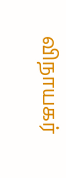விநாயகர்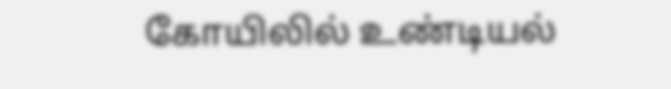கோயிலில் உண்டியல்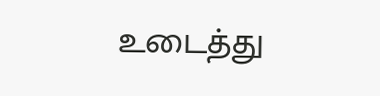உடைத்து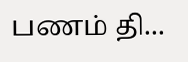பணம் தி...